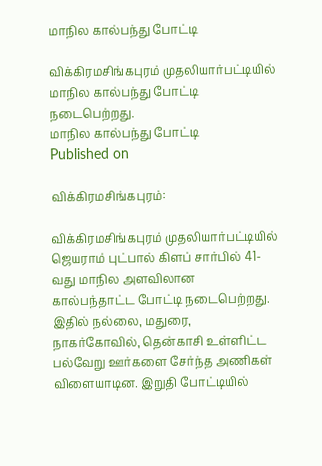மாநில கால்பந்து போட்டி

விக்கிரமசிங்கபுரம் முதலியார்பட்டியில் மாநில கால்பந்து போட்டி நடைபெற்றது.
மாநில கால்பந்து போட்டி
Published on

விக்கிரமசிங்கபுரம்:

விக்கிரமசிங்கபுரம் முதலியார்பட்டியில் ஜெயராம் புட்பால் கிளப் சார்பில் 41-வது மாநில அளவிலான கால்பந்தாட்ட போட்டி நடைபெற்றது. இதில் நல்லை, மதுரை, நாகர்கோவில், தென்காசி உள்ளிட்ட பல்வேறு ஊர்களை சேர்ந்த அணிகள் விளையாடின. இறுதி போட்டியில்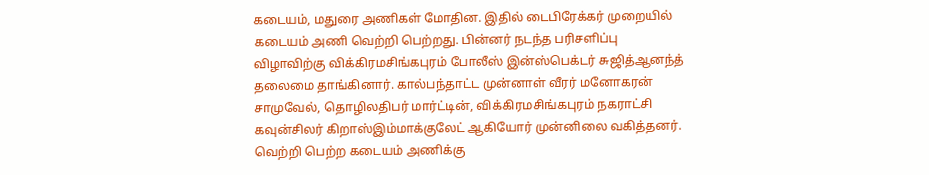கடையம், மதுரை அணிகள் மோதின. இதில் டைபிரேக்கர் முறையில் கடையம் அணி வெற்றி பெற்றது. பின்னர் நடந்த பரிசளிப்பு விழாவிற்கு விக்கிரமசிங்கபுரம் போலீஸ் இன்ஸ்பெக்டர் சுஜித்ஆனந்த் தலைமை தாங்கினார். கால்பந்தாட்ட முன்னாள் வீரர் மனோகரன் சாமுவேல், தொழிலதிபர் மார்ட்டின், விக்கிரமசிங்கபுரம் நகராட்சி கவுன்சிலர் கிறாஸ்இம்மாக்குலேட் ஆகியோர் முன்னிலை வகித்தனர். வெற்றி பெற்ற கடையம் அணிக்கு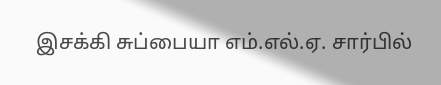இசக்கி சுப்பையா எம்.எல்.ஏ. சார்பில்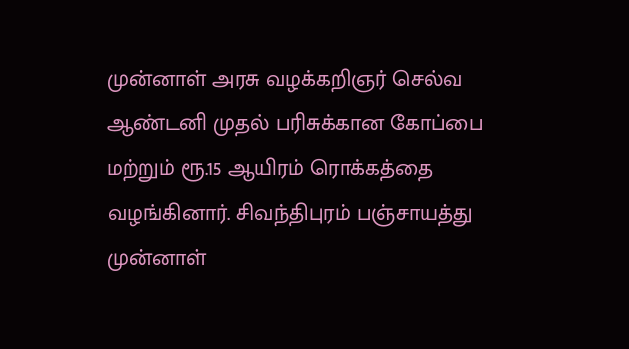முன்னாள் அரசு வழக்கறிஞர் செல்வ ஆண்டனி முதல் பரிசுக்கான கோப்பை மற்றும் ரூ.15 ஆயிரம் ரொக்கத்தை வழங்கினார். சிவந்திபுரம் பஞ்சாயத்து முன்னாள்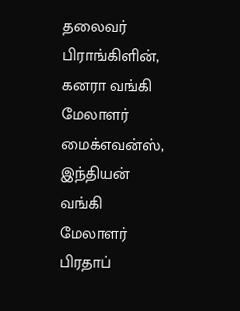தலைவர் பிராங்கிளின், கனரா வங்கி மேலாளர் மைக்எவன்ஸ், இந்தியன் வங்கி மேலாளர் பிரதாப்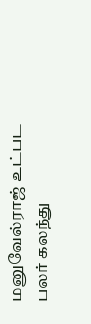மனுவேல்ராஜ் உட்பட பலர் கலந்து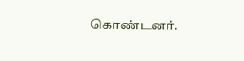கொண்டனர்.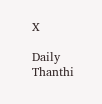X

Daily Thanthi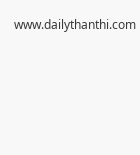www.dailythanthi.com